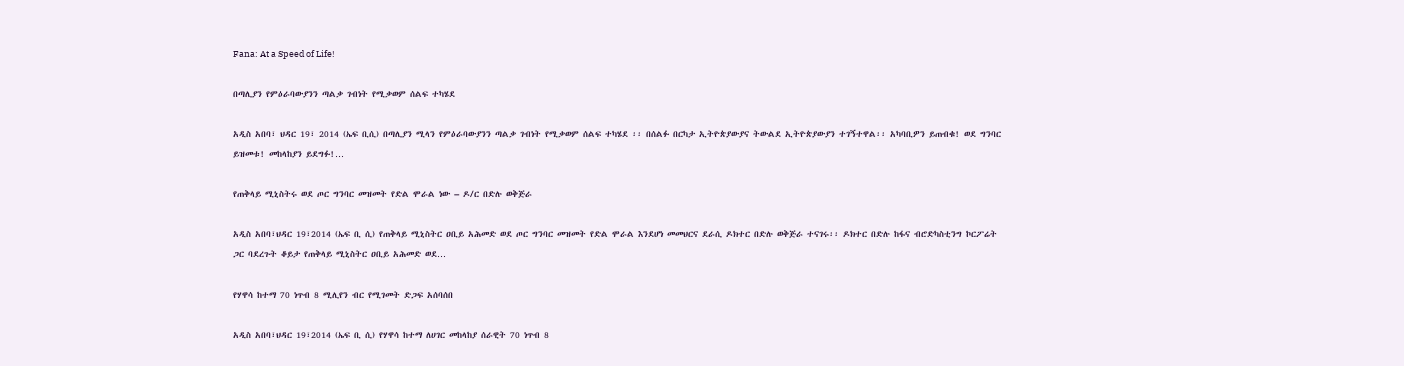Fana: At a Speed of Life!

በጣሊያን የምዕራባውያንን ጣልቃ ገብነት የሚቃወም ሰልፍ ተካሄደ

አዲስ አበባ፣ ህዳር 19፣ 2014 (ኤፍ ቢሲ) በጣሊያን ሚላን የምዕራባውያንን ጣልቃ ገብነት የሚቃወም ሰልፍ ተካሄደ ፡፡ በሰልፉ በርካታ ኢትዮጵያውያና ትውልደ ኢትዮጵያውያን ተገኝተዋል፡፡ አካባቢዎን ይጠብቁ! ወደ ግንባር ይዝመቱ! መከላከያን ይደግፉ!…

የጠቅላይ ሚኒስትሩ ወደ ጦር ግንባር መዝመት የድል ሞራል ነው – ዶ/ር በድሉ ወቅጅራ

አዲስ አበባ፣ህዳር 19፣2014 (ኤፍ ቢ ሲ) የጠቅላይ ሚኒስትር ዐቢይ አሕመድ ወደ ጦር ግንባር መዝመት የድል ሞራል እንደሆነ መመህርና ደራሲ ዶክተር በድሉ ወቅጅራ ተናገሩ፡፡ ዶክተር በድሉ ከፋና ብሮድካስቲንግ ኮርፖሬት ጋር ባደረጉት ቆይታ የጠቅላይ ሚኒስትር ዐቢይ አሕመድ ወደ…

የሃዋሳ ከተማ 70 ነጥብ 8 ሚሊየን ብር የሚገመት ድጋፍ አሰባሰበ

አዲስ አበባ፣ህዳር 19፣2014 (ኤፍ ቢ ሲ) የሃዋሳ ከተማ ለሀገር መከላከያ ሰራዊት 70 ነጥብ 8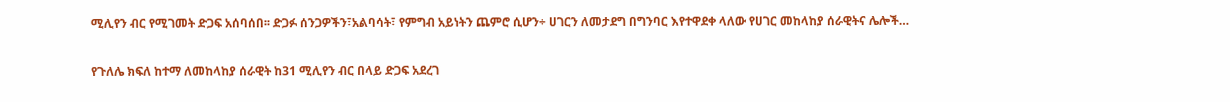ሚሊየን ብር የሚገመት ድጋፍ አሰባሰበ፡፡ ድጋፉ ሰንጋዎችን፣አልባሳት፣ የምግብ አይነትን ጨምሮ ሲሆን÷ ሀገርን ለመታደግ በግንባር እየተዋደቀ ላለው የሀገር መከላከያ ሰራዊትና ሌሎች…

የጉለሌ ክፍለ ከተማ ለመከላከያ ሰራዊት ከ31 ሚሊየን ብር በላይ ድጋፍ አደረገ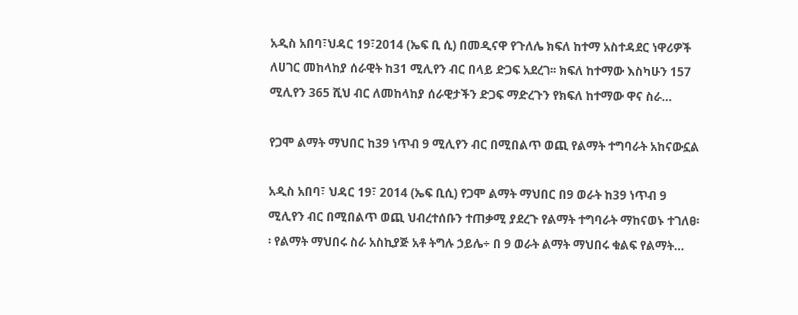አዲስ አበባ፣ህዳር 19፣2014 (ኤፍ ቢ ሲ) በመዲናዋ የጉለሌ ክፍለ ከተማ አስተዳደር ነዋሪዎች ለሀገር መከላከያ ሰራዊት ከ31 ሚሊየን ብር በላይ ድጋፍ አደረገ፡፡ ክፍለ ከተማው እስካሁን 157 ሚሊየን 365 ሺህ ብር ለመከላከያ ሰራዊታችን ድጋፍ ማድረጉን የክፍለ ከተማው ዋና ስራ…

የጋሞ ልማት ማህበር ከ39 ነጥብ 9 ሚሊየን ብር በሚበልጥ ወጪ የልማት ተግባራት አከናውኗል

አዲስ አበባ፣ ህዳር 19፣ 2014 (ኤፍ ቢሲ) የጋሞ ልማት ማህበር በ9 ወራት ከ39 ነጥብ 9 ሚሊየን ብር በሚበልጥ ወጪ ህብረተሰቡን ተጠቃሚ ያደረጉ የልማት ተግባራት ማከናወኑ ተገለፀ፡፡ የልማት ማህበሩ ስራ አስኪያጅ አቶ ትግሉ ኃይሌ÷ በ 9 ወራት ልማት ማህበሩ ቁልፍ የልማት…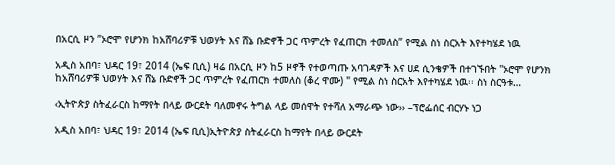በአርሲ ዞን ”ኦሮሞ የሆንክ ከአሸባሪዎቹ ህወሃት እና ሸኔ ቡድኖች ጋር ጥምረት የፈጠርክ ተመለስ” የሚል ስነ ስርአት እየተካሄደ ነዉ

አዲስ አበባ፣ ህዳር 19፣ 2014 (ኤፍ ቢሲ) ዛሬ በአርሲ ዞን ከ5 ዞኖች የተወጣጡ አባገዳዎች እና ሀደ ሲንቄዎች በተገኙበት ''ኦሮሞ የሆንክ ከአሸባሪዎቹ ህወሃት እና ሸኔ ቡድኖች ጋር ጥምረት የፈጠርክ ተመለስ (ቆረ ዋሙ) " የሚል ስነ ስርአት እየተካሄደ ነዉ፡፡ ስነ ስርዓቱ…

‹ኢትዮጵያ ስትፈራርስ ከማየት በላይ ውርደት ባለመኖሩ ትግል ላይ መሰዋት የተሻለ አማራጭ ነው›› –ፕሮፌሰር ብርሃኑ ነጋ

አዲስ አበባ፣ ህዳር 19፣ 2014 (ኤፍ ቢሲ)ኢትዮጵያ ስትፈራርስ ከማየት በላይ ውርደት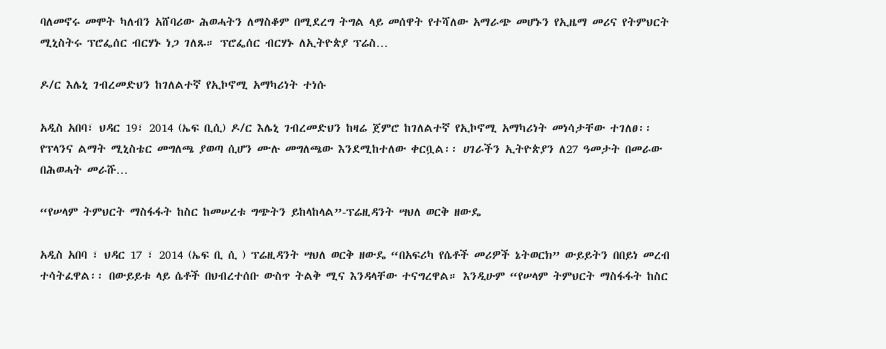ባለመኖሩ መሞት ካለብን አሸባሪው ሕወሓትን ለማስቆም በሚደረግ ትግል ላይ መሰዋት የተሻለው አማራጭ መሆኑን የኢዜማ መሪና የትምህርት ሚኒስትሩ ፕሮፌሰር ብርሃኑ ነጋ ገለጹ። ፕሮፌሰር ብርሃኑ ለኢትዮጵያ ፕሬስ…

ዶ/ር እሌኒ ገብረመድህን ከገለልተኛ የኢኮኖሚ አማካሪነት ተነሱ

አዲስ አበባ፣ ህዳር 19፣ 2014 (ኤፍ ቢሲ) ዶ/ር እሌኒ ገብረመድህን ከዛሬ ጀምሮ ከገለልተኛ የኢኮኖሚ አማካሪነት መነሳታቸው ተገለፀ፡፡ የፕላንና ልማት ሚኒስቴር መግለጫ ያወጣ ሲሆን ሙሉ መግለጫው እንደሚከተለው ቀርቧል፡፡ ሀገራችን ኢትዮጵያን ለ27 ዓመታት በመራው በሕወሓት መራሹ…

“የሠላም ትምህርት ማስፋፋት ከስር ከመሠረቱ ግጭትን ይከላከላል”-ፕሬዚዳንት ሣህለ ወርቅ ዘውዴ

አዲስ አበባ ፣ ህዳር 17 ፣ 2014 (ኤፍ ቢ ሲ ) ፕሬዚዳንት ሣህለ ወርቅ ዘውዴ “በአፍሪካ የሴቶች መሪዎች ኔትወርክ” ውይይትን በበይነ መረብ ተሳትፈዋል፡፡ በውይይቱ ላይ ሴቶች በህብረተሰቡ ውስጥ ትልቅ ሚና እንዳላቸው ተናግረዋል። እንዲሁም “የሠላም ትምህርት ማስፋፋት ከስር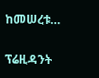ከመሠረቱ…

ፕሬዚዳንት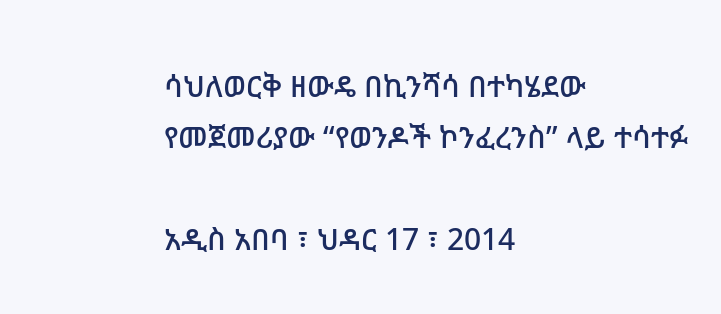ሳህለወርቅ ዘውዴ በኪንሻሳ በተካሄደው የመጀመሪያው “የወንዶች ኮንፈረንስ” ላይ ተሳተፉ

አዲስ አበባ ፣ ህዳር 17 ፣ 2014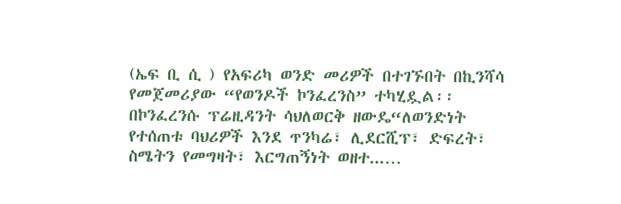(ኤፍ ቢ ሲ ) የአፍሪካ ወንድ መሪዎች በተገኙበት በኪንሻሳ የመጀመሪያው “የወንዶች ኮንፈረንስ” ተካሂዷል፡፡ በኮንፈረንሱ ፕሬዚዳንት ሳህለወርቅ ዘውዴ“ለወንድነት የተሰጠቱ ባህሪዎች እንደ ጥንካሬ፣ ሊደርሺፕ፣ ድፍረት፣ ስሜትን የመግዛት፣ እርግጠኝነት ወዘተ...…